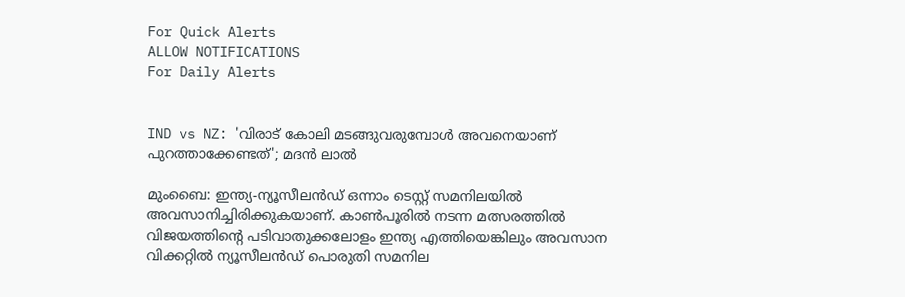For Quick Alerts
ALLOW NOTIFICATIONS
For Daily Alerts


IND vs NZ: 'വിരാട് കോലി മടങ്ങുവരുമ്പോള്‍ അവനെയാണ് പുറത്താക്കേണ്ടത്'; മദന്‍ ലാല്‍

മുംബൈ: ഇന്ത്യ-ന്യൂസീലന്‍ഡ് ഒന്നാം ടെസ്റ്റ് സമനിലയില്‍ അവസാനിച്ചിരിക്കുകയാണ്. കാണ്‍പൂരില്‍ നടന്ന മത്സരത്തില്‍ വിജയത്തിന്റെ പടിവാതുക്കലോളം ഇന്ത്യ എത്തിയെങ്കിലും അവസാന വിക്കറ്റില്‍ ന്യൂസീലന്‍ഡ് പൊരുതി സമനില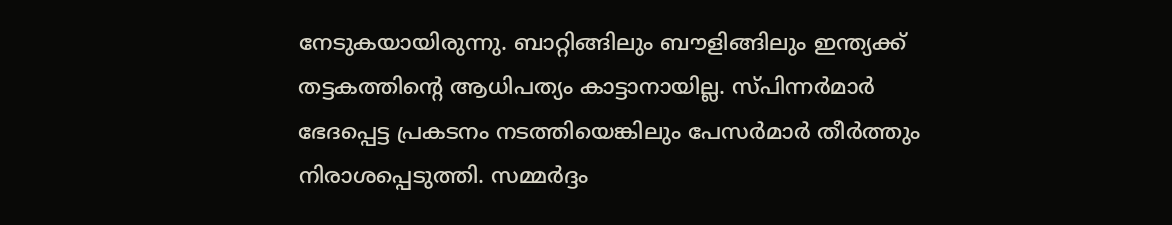നേടുകയായിരുന്നു. ബാറ്റിങ്ങിലും ബൗളിങ്ങിലും ഇന്ത്യക്ക് തട്ടകത്തിന്റെ ആധിപത്യം കാട്ടാനായില്ല. സ്പിന്നര്‍മാര്‍ ഭേദപ്പെട്ട പ്രകടനം നടത്തിയെങ്കിലും പേസര്‍മാര്‍ തീര്‍ത്തും നിരാശപ്പെടുത്തി. സമ്മര്‍ദ്ദം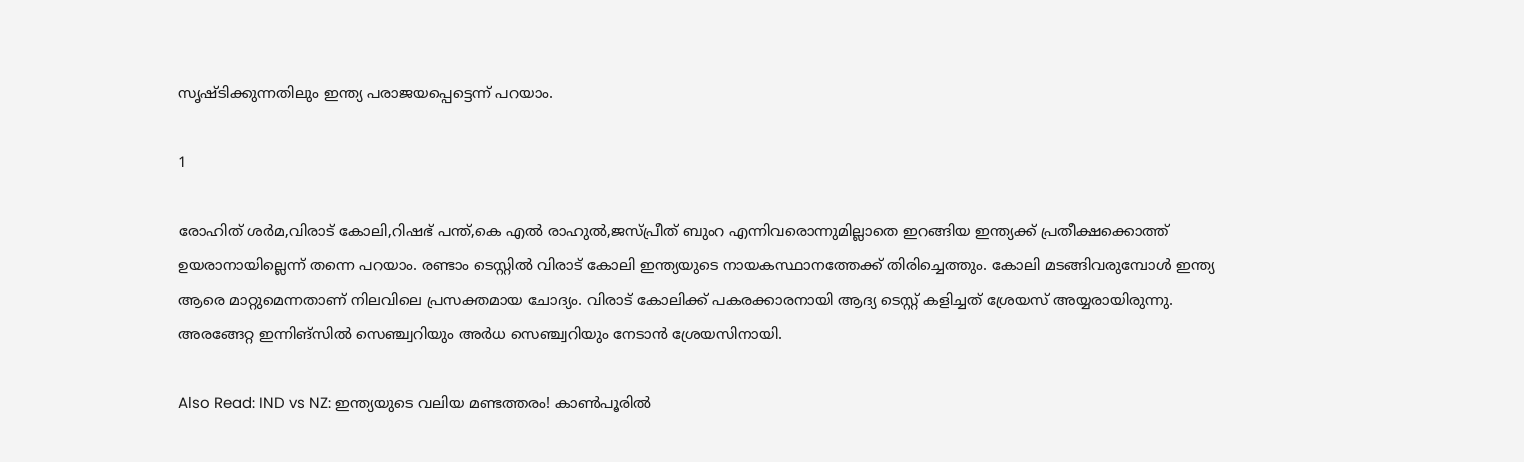സൃഷ്ടിക്കുന്നതിലും ഇന്ത്യ പരാജയപ്പെട്ടെന്ന് പറയാം.

1

രോഹിത് ശര്‍മ,വിരാട് കോലി,റിഷഭ് പന്ത്,കെ എല്‍ രാഹുല്‍,ജസ്പ്രീത് ബുംറ എന്നിവരൊന്നുമില്ലാതെ ഇറങ്ങിയ ഇന്ത്യക്ക് പ്രതീക്ഷക്കൊത്ത് ഉയരാനായില്ലെന്ന് തന്നെ പറയാം. രണ്ടാം ടെസ്റ്റില്‍ വിരാട് കോലി ഇന്ത്യയുടെ നായകസ്ഥാനത്തേക്ക് തിരിച്ചെത്തും. കോലി മടങ്ങിവരുമ്പോള്‍ ഇന്ത്യ ആരെ മാറ്റുമെന്നതാണ് നിലവിലെ പ്രസക്തമായ ചോദ്യം. വിരാട് കോലിക്ക് പകരക്കാരനായി ആദ്യ ടെസ്റ്റ് കളിച്ചത് ശ്രേയസ് അയ്യരായിരുന്നു. അരങ്ങേറ്റ ഇന്നിങ്‌സില്‍ സെഞ്ച്വറിയും അര്‍ധ സെഞ്ച്വറിയും നേടാന്‍ ശ്രേയസിനായി.

Also Read: IND vs NZ: ഇന്ത്യയുടെ വലിയ മണ്ടത്തരം! കാണ്‍പൂരില്‍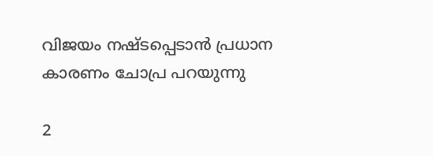വിജയം നഷ്ടപ്പെടാന്‍ പ്രധാന കാരണം ചോപ്ര പറയുന്നു

2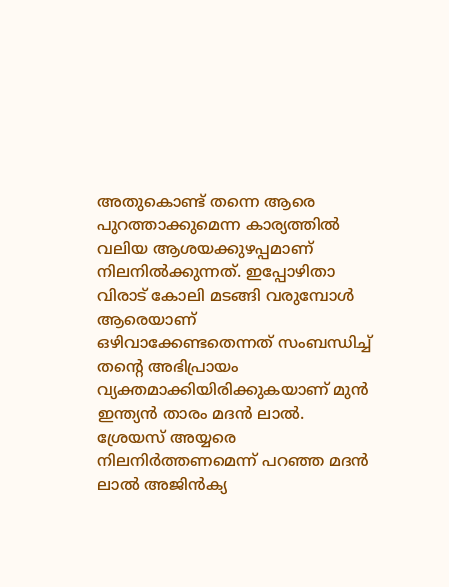അതുകൊണ്ട് തന്നെ ആരെ പുറത്താക്കുമെന്ന കാര്യത്തില്‍ വലിയ ആശയക്കുഴപ്പമാണ് നിലനില്‍ക്കുന്നത്. ഇപ്പോഴിതാ വിരാട് കോലി മടങ്ങി വരുമ്പോള്‍ ആരെയാണ് ഒഴിവാക്കേണ്ടതെന്നത് സംബന്ധിച്ച് തന്റെ അഭിപ്രായം വ്യക്തമാക്കിയിരിക്കുകയാണ് മുന്‍ ഇന്ത്യന്‍ താരം മദന്‍ ലാല്‍. ശ്രേയസ് അയ്യരെ നിലനിര്‍ത്തണമെന്ന് പറഞ്ഞ മദന്‍ ലാല്‍ അജിന്‍ക്യ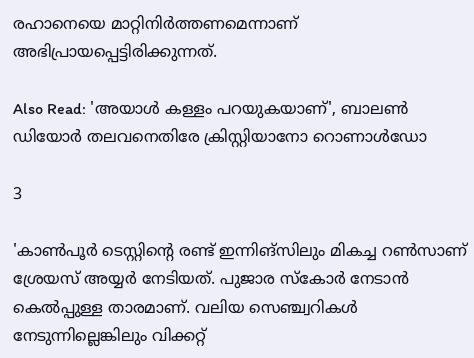രഹാനെയെ മാറ്റിനിര്‍ത്തണമെന്നാണ് അഭിപ്രായപ്പെട്ടിരിക്കുന്നത്.

Also Read: 'അയാള്‍ കള്ളം പറയുകയാണ്', ബാലണ്‍ ഡിയോര്‍ തലവനെതിരേ ക്രിസ്റ്റിയാനോ റൊണാള്‍ഡോ

3

'കാണ്‍പൂര്‍ ടെസ്റ്റിന്റെ രണ്ട് ഇന്നിങ്‌സിലും മികച്ച റണ്‍സാണ് ശ്രേയസ് അയ്യര്‍ നേടിയത്. പുജാര സ്‌കോര്‍ നേടാന്‍ കെല്‍പ്പുള്ള താരമാണ്. വലിയ സെഞ്ച്വറികള്‍ നേടുന്നില്ലെങ്കിലും വിക്കറ്റ്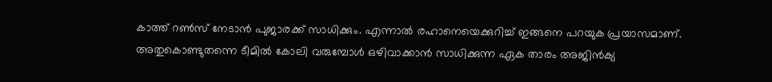കാത്ത് റണ്‍സ് നേടാന്‍ പുജാരക്ക് സാധിക്കും. എന്നാല്‍ രഹാനെയെക്കുറിച്ച് ഇങ്ങനെ പറയുക പ്രയാസമാണ്. അതുകൊണ്ടുതന്നെ ടീമില്‍ കോലി വരുമ്പോള്‍ ഒഴിവാക്കാന്‍ സാധിക്കുന്ന ഏക താരം അജിന്‍ക്യ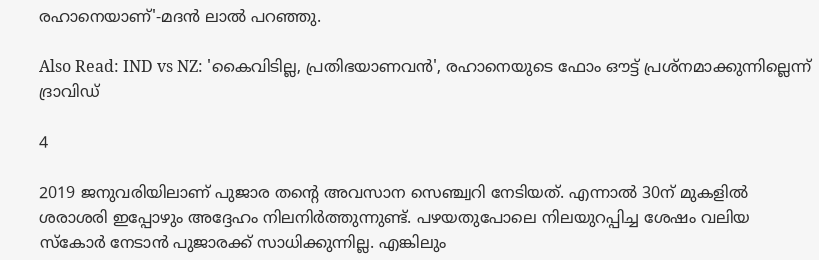രഹാനെയാണ്'-മദന്‍ ലാല്‍ പറഞ്ഞു.

Also Read: IND vs NZ: 'കൈവിടില്ല, പ്രതിഭയാണവന്‍', രഹാനെയുടെ ഫോം ഔട്ട് പ്രശ്‌നമാക്കുന്നില്ലെന്ന് ദ്രാവിഡ്

4

2019 ജനുവരിയിലാണ് പുജാര തന്റെ അവസാന സെഞ്ച്വറി നേടിയത്. എന്നാല്‍ 30ന് മുകളില്‍ ശരാശരി ഇപ്പോഴും അദ്ദേഹം നിലനിര്‍ത്തുന്നുണ്ട്. പഴയതുപോലെ നിലയുറപ്പിച്ച ശേഷം വലിയ സ്‌കോര്‍ നേടാന്‍ പുജാരക്ക് സാധിക്കുന്നില്ല. എങ്കിലും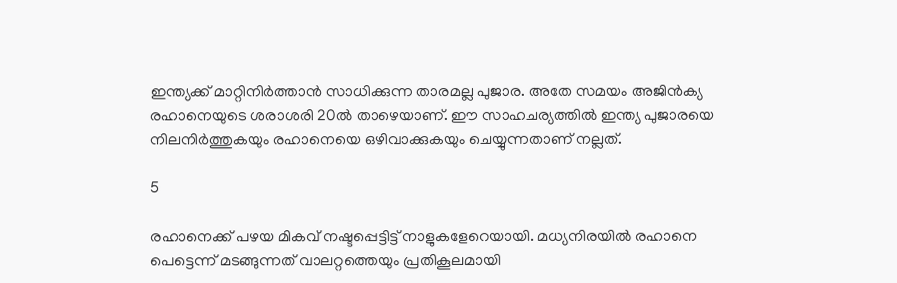ഇന്ത്യക്ക് മാറ്റിനിര്‍ത്താന്‍ സാധിക്കുന്ന താരമല്ല പുജാര. അതേ സമയം അജിന്‍ക്യ രഹാനെയുടെ ശരാശരി 20ല്‍ താഴെയാണ്. ഈ സാഹചര്യത്തില്‍ ഇന്ത്യ പുജാരയെ നിലനിര്‍ത്തുകയും രഹാനെയെ ഒഴിവാക്കുകയും ചെയ്യുന്നതാണ് നല്ലത്.

5

രഹാനെക്ക് പഴയ മികവ് നഷ്ടപ്പെട്ടിട്ട് നാളുകളേറെയായി. മധ്യനിരയില്‍ രഹാനെ പെട്ടെന്ന് മടങ്ങുന്നത് വാലറ്റത്തെയും പ്രതികൂലമായി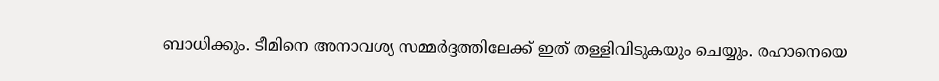ബാധിക്കും. ടീമിനെ അനാവശ്യ സമ്മര്‍ദ്ദത്തിലേക്ക് ഇത് തള്ളിവിടുകയും ചെയ്യും. രഹാനെയെ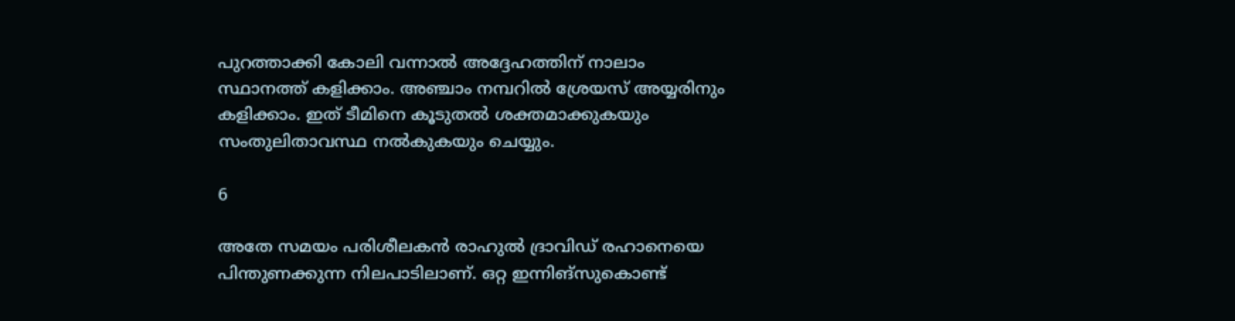പുറത്താക്കി കോലി വന്നാല്‍ അദ്ദേഹത്തിന് നാലാം സ്ഥാനത്ത് കളിക്കാം. അഞ്ചാം നമ്പറില്‍ ശ്രേയസ് അയ്യരിനും കളിക്കാം. ഇത് ടീമിനെ കൂടുതല്‍ ശക്തമാക്കുകയും സംതുലിതാവസ്ഥ നല്‍കുകയും ചെയ്യും.

6

അതേ സമയം പരിശീലകന്‍ രാഹുല്‍ ദ്രാവിഡ് രഹാനെയെ പിന്തുണക്കുന്ന നിലപാടിലാണ്. ഒറ്റ ഇന്നിങ്‌സുകൊണ്ട്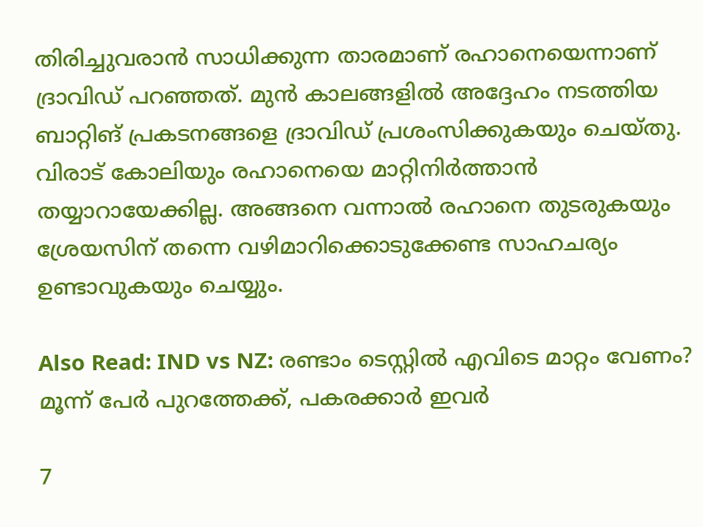തിരിച്ചുവരാന്‍ സാധിക്കുന്ന താരമാണ് രഹാനെയെന്നാണ് ദ്രാവിഡ് പറഞ്ഞത്. മുന്‍ കാലങ്ങളില്‍ അദ്ദേഹം നടത്തിയ ബാറ്റിങ് പ്രകടനങ്ങളെ ദ്രാവിഡ് പ്രശംസിക്കുകയും ചെയ്തു. വിരാട് കോലിയും രഹാനെയെ മാറ്റിനിര്‍ത്താന്‍ തയ്യാറായേക്കില്ല. അങ്ങനെ വന്നാല്‍ രഹാനെ തുടരുകയും ശ്രേയസിന് തന്നെ വഴിമാറിക്കൊടുക്കേണ്ട സാഹചര്യം ഉണ്ടാവുകയും ചെയ്യും.

Also Read: IND vs NZ: രണ്ടാം ടെസ്റ്റില്‍ എവിടെ മാറ്റം വേണം? മൂന്ന് പേര്‍ പുറത്തേക്ക്, പകരക്കാര്‍ ഇവര്‍

7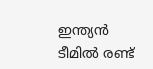ഇന്ത്യന്‍ ടീമില്‍ രണ്ട്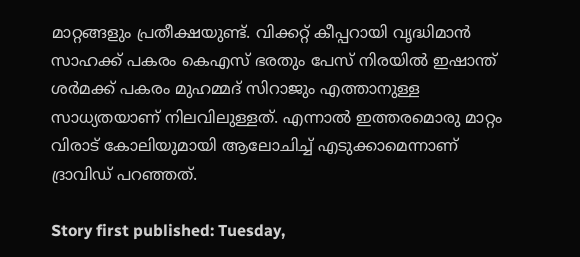മാറ്റങ്ങളും പ്രതീക്ഷയുണ്ട്. വിക്കറ്റ് കീപ്പറായി വൃദ്ധിമാന്‍ സാഹക്ക് പകരം കെഎസ് ഭരതും പേസ് നിരയില്‍ ഇഷാന്ത് ശര്‍മക്ക് പകരം മുഹമ്മദ് സിറാജും എത്താനുള്ള സാധ്യതയാണ് നിലവിലുള്ളത്. എന്നാല്‍ ഇത്തരമൊരു മാറ്റം വിരാട് കോലിയുമായി ആലോചിച്ച് എടുക്കാമെന്നാണ് ദ്രാവിഡ് പറഞ്ഞത്.

Story first published: Tuesday,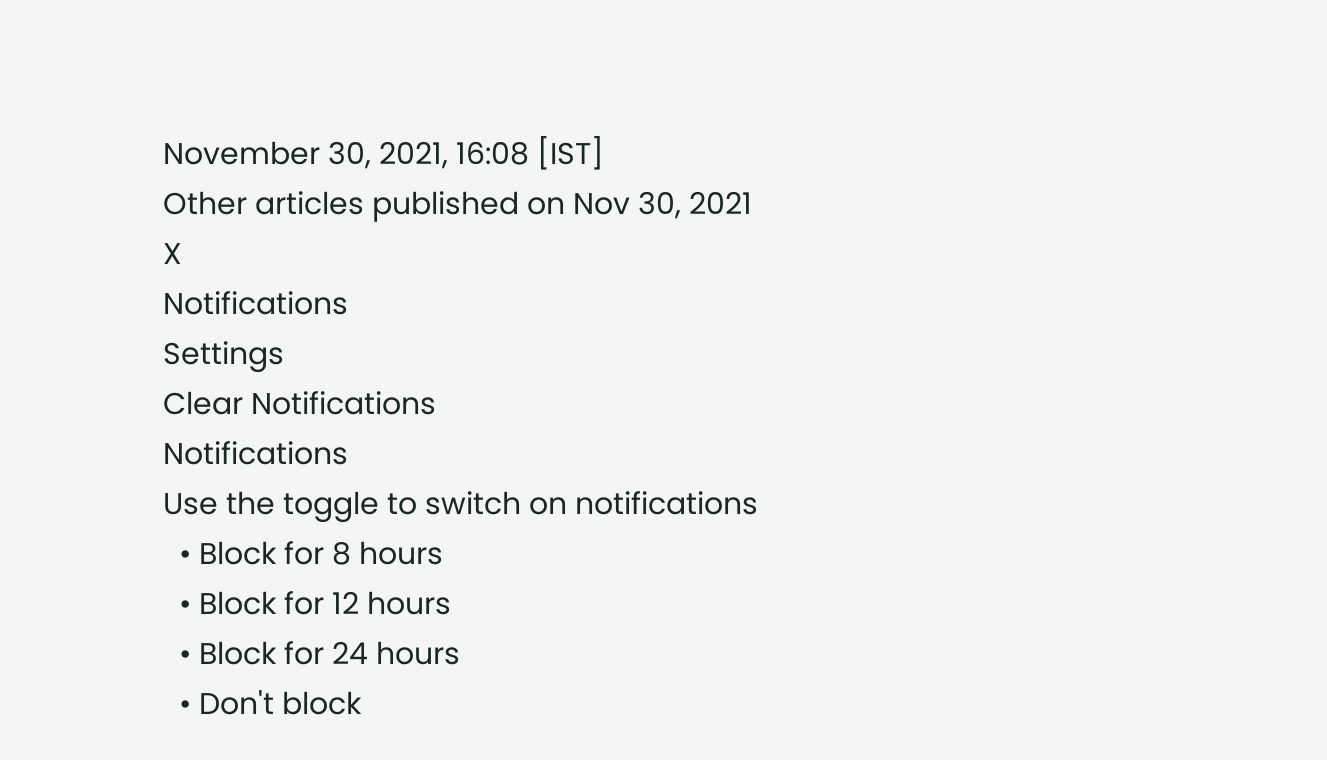November 30, 2021, 16:08 [IST]
Other articles published on Nov 30, 2021
X
Notifications
Settings
Clear Notifications
Notifications
Use the toggle to switch on notifications
  • Block for 8 hours
  • Block for 12 hours
  • Block for 24 hours
  • Don't block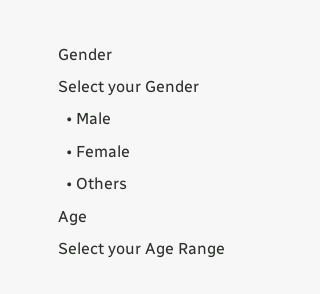Gender
Select your Gender
  • Male
  • Female
  • Others
Age
Select your Age Range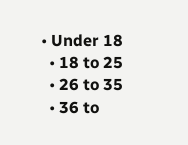• Under 18
  • 18 to 25
  • 26 to 35
  • 36 to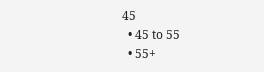45
  • 45 to 55
  • 55+